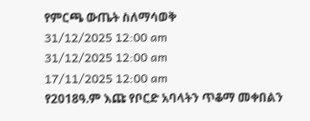የምርጫ ውጤት ስለማሳወቅ
31/12/2025 12:00 am
31/12/2025 12:00 am
17/11/2025 12:00 am
የ2018ዓ.ም እጩ የቦርድ አባላትን ጥቆማ መቀበልን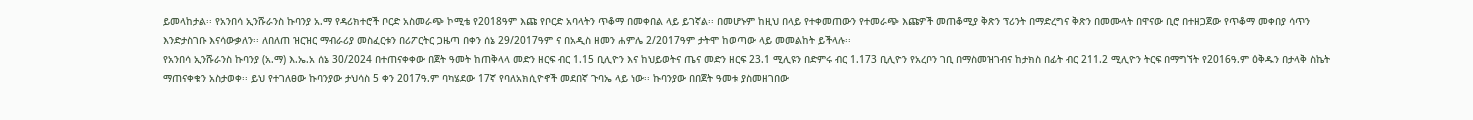ይመላከታል፡፡ የአንበሳ ኢንሹራንስ ኩባንያ አ.ማ የዳሪክተሮች ቦርድ አስመራጭ ኮሚቴ የ2018ዓም እጩ የቦርድ አባላትን ጥቆማ በመቀበል ላይ ይገኛል፡፡ በመሆኑም ከዚህ በላይ የተቀመጠውን የተመራጭ እጩዎች መጠቆሚያ ቅጽን ፕሪንት በማድረግና ቅጽን በመሙላት በዋናው ቢሮ በተዘጋጀው የጥቆማ መቀበያ ሳጥን እንድታስገቡ እናሳውቃለን፡፡ ለበለጠ ዝርዝር ማብራሪያ መስፈርቱን በሪፖርትር ጋዜጣ በቀን ሰኔ 29/2017ዓም ና በአዲስ ዘመን ሐምሌ 2/2017ዓም ታትሞ ከወጣው ላይ መመልከት ይችላሉ፡፡
የአንበሳ ኢንሹራንስ ኩባንያ (አ.ማ) እ.ኤ.አ ሰኔ 30/2024 በተጠናቀቀው በጀት ዓመት ከጠቅላላ መድን ዘርፍ ብር 1.15 ቢሊዮን እና ከህይወትና ጤና መድን ዘርፍ 23.1 ሚሊዩን በድምሩ ብር 1.173 ቢሊዮን የአረቦን ገቢ በማስመዝገብና ከታክስ በፊት ብር 211.2 ሚሊዮን ትርፍ በማግኘት የ2016ዓ.ም ዕቅዱን በታላቅ ስኬት ማጠናቀቁን አስታወቀ፡፡ ይህ የተገለፀው ኩባንያው ታህሳስ 5 ቀን 2017ዓ.ም ባካሄደው 17ኛ የባለአክሲዮኖች መደበኛ ጉባኤ ላይ ነው፡፡ ኩባንያው በበጀት ዓመቱ ያስመዘገበው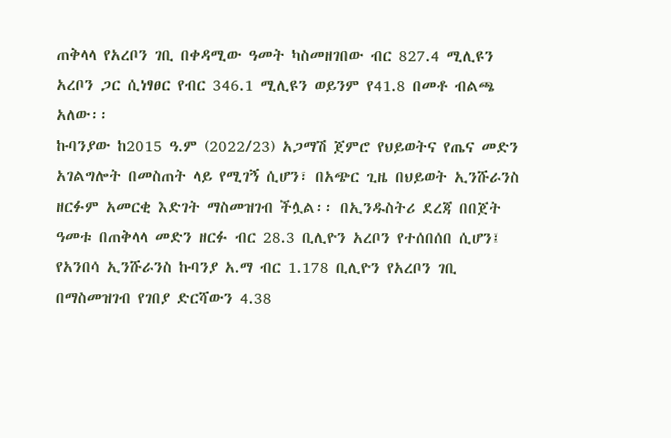ጠቅላላ የአረቦን ገቢ በቀዳሚው ዓመት ካስመዘገበው ብር 827.4 ሚሊዩን አረቦን ጋር ሲነፃፀር የብር 346.1 ሚሊዩን ወይንም የ41.8 በመቶ ብልጫ አለው፡፡
ኩባንያው ከ2015 ዓ.ም (2022/23) አጋማሽ ጀምሮ የህይወትና የጤና መድን አገልግሎት በመስጠት ላይ የሚገኝ ሲሆን፣ በአጭር ጊዜ በህይወት ኢንሹራንስ ዘርፉም አመርቂ እድገት ማስመዝገብ ችሏል፡፡ በኢንዱስትሪ ደረጃ በበጀት ዓመቱ በጠቅላላ መድን ዘርፉ ብር 28.3 ቢሊዮን አረቦን የተሰበሰበ ሲሆን፤ የአንበሳ ኢንሹራንስ ኩባንያ አ.ማ ብር 1.178 ቢሊዮን የአረቦን ገቢ በማስመዝገብ የገበያ ድርሻውን 4.38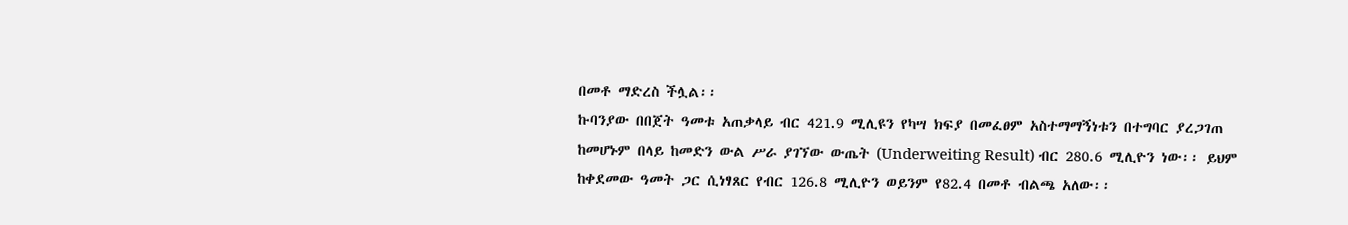በመቶ ማድረስ ችሏል፡፡
ኩባንያው በበጀት ዓመቱ አጠቃላይ ብር 421.9 ሚሊዩን የካሣ ክፍያ በመፈፀም አስተማማኝነቱን በተግባር ያረጋገጠ ከመሆኑም በላይ ከመድን ውል ሥራ ያገኘው ውጤት (Underweiting Result) ብር 280.6 ሚሊዮን ነው፡፡ ይህም ከቀደመው ዓመት ጋር ሲነፃጸር የብር 126.8 ሚሊዮን ወይንም የ82.4 በመቶ ብልጫ አለው፡፡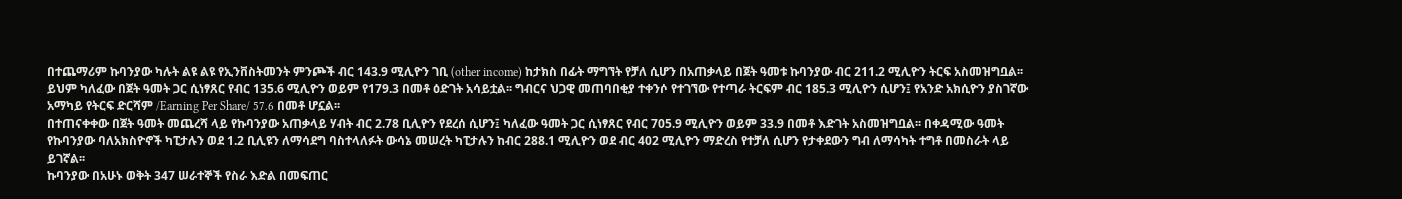በተጨማሪም ኩባንያው ካሉት ልዩ ልዩ የኢንቨስትመንት ምንጮች ብር 143.9 ሚሊዮን ገቢ (other income) ከታክስ በፊት ማግኘት የቻለ ሲሆን በአጠቃላይ በጀት ዓመቱ ኩባንያው ብር 211.2 ሚሊዮን ትርፍ አስመዝግቧል፡፡ ይህም ካለፈው በጀት ዓመት ጋር ሲነፃጸር የብር 135.6 ሚሊዮን ወይም የ179.3 በመቶ ዕድገት አሳይቷል፡፡ ግብርና ህጋዊ መጠባበቂያ ተቀንሶ የተገኘው የተጣራ ትርፍም ብር 185.3 ሚሊዮን ሲሆን፤ የአንድ አክሲዮን ያስገኛው አማካይ የትርፍ ድርሻም /Earning Per Share/ 57.6 በመቶ ሆኗል፡፡
በተጠናቀቀው በጀት ዓመት መጨረሻ ላይ የኩባንያው አጠቃላይ ሃብት ብር 2.78 ቢሊዮን የደረሰ ሲሆን፤ ካለፈው ዓመት ጋር ሲነፃጸር የብር 705.9 ሚሊዮን ወይም 33.9 በመቶ እድገት አስመዝግቧል፡፡ በቀዳሚው ዓመት የኩባንያው ባለአክስዮኖች ካፒታሉን ወደ 1.2 ቢሊዩን ለማሳደግ ባስተላለፉት ውሳኔ መሠረት ካፒታሉን ከብር 288.1 ሚሊዮን ወደ ብር 402 ሚሊዮን ማድረስ የተቻለ ሲሆን የታቀደውን ግብ ለማሳካት ተግቶ በመስራት ላይ ይገኛል፡፡
ኩባንያው በአሁኑ ወቅት 347 ሠራተኞች የስራ እድል በመፍጠር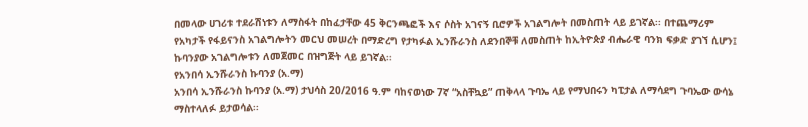በመላው ሀገሪቱ ተደራሽነቱን ለማስፋት በከፈታቸው 45 ቅርንጫፎች እና ሶስት አገናኝ ቢሮዎች አገልግሎት በመስጠት ላይ ይገኛል፡፡ በተጨማሪም የአካታች የፋይናንስ አገልግሎትን መርህ መሠረት በማድረግ የታካፉል ኢንሹራንስ ለደንበኞቹ ለመስጠት ከኢትዮጵያ ብሔራዊ ባንክ ፍቃድ ያገኘ ሲሆን፤ ኩባንያው አገልግሎቱን ለመጀመር በዝግጅት ላይ ይገኛል፡፡
የአንበሳ ኢንሹራንስ ኩባንያ (አ.ማ)
አንበሳ ኢንሹራንስ ኩባንያ (አ.ማ) ታህሳስ 20/2016 ዓ.ም ባከናወነው 7ኛ “አስቸኳይ” ጠቅላላ ጉባኤ ላይ የማህበሩን ካፒታል ለማሳደግ ጉባኤው ውሳኔ ማስተላለፉ ይታወሳል፡፡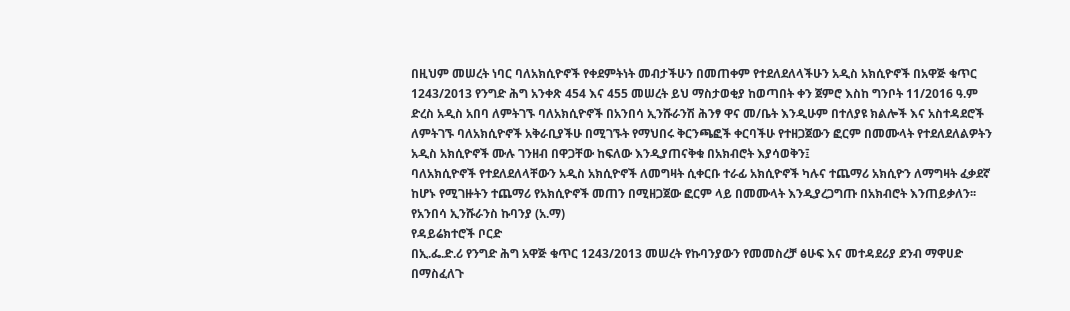በዚህም መሠረት ነባር ባለአክሲዮኖች የቀደምትነት መብታችሁን በመጠቀም የተደለደለላችሁን አዲስ አክሲዮኖች በአዋጅ ቁጥር 1243/2013 የንግድ ሕግ አንቀጽ 454 እና 455 መሠረት ይህ ማስታወቂያ ከወጣበት ቀን ጀምሮ እስከ ግንቦት 11/2016 ዓ.ም ድረስ አዲስ አበባ ለምትገኙ ባለአክሲዮኖች በአንበሳ ኢንሹራንሽ ሕንፃ ዋና መ/ቤት እንዲሁም በተለያዩ ክልሎች እና አስተዳደሮች ለምትገኙ ባለአክሲዮኖች አቅራቢያችሁ በሚገኙት የማህበሩ ቅርንጫፎች ቀርባችሁ የተዘጋጀውን ፎርም በመሙላት የተደለደለልዎትን አዲስ አክሲዮኖች ሙሉ ገንዘብ በዋጋቸው ከፍለው እንዲያጠናቅቁ በአክብሮት እያሳወቅን፤
ባለአክሲዮኖች የተደለደለላቸውን አዲስ አክሲዮኖች ለመግዛት ሲቀርቡ ተራፊ አክሲዮኖች ካሉና ተጨማሪ አክሲዮን ለማግዛት ፈቃደኛ ከሆኑ የሚገዙትን ተጨማሪ የአክሲዮኖች መጠን በሚዘጋጀው ፎርም ላይ በመሙላት እንዲያረጋግጡ በአክብሮት እንጠይቃለን፡፡
የአንበሳ ኢንሹራንስ ኩባንያ (አ.ማ)
የዳይሬክተሮች ቦርድ
በኢ.ፌ.ድ.ሪ የንግድ ሕግ አዋጅ ቁጥር 1243/2013 መሠረት የኩባንያውን የመመስረቻ ፅሁፍ እና መተዳደሪያ ደንብ ማዋሀድ በማስፈለጉ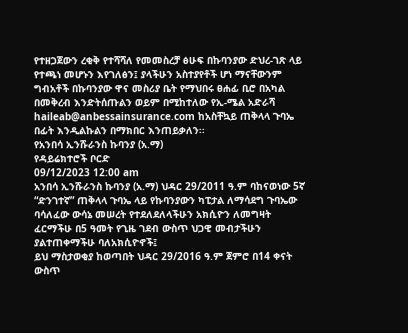የተዘጋጀውን ረቂቅ የተሻሻለ የመመስረቻ ፅሁፍ በኩባንያው ድህረ-ገጽ ላይ የተጫነ መሆኑን እየገለፅን፤ ያላችሁን አስተያየቶች ሆነ ማናቸውንም ግብአቶች በኩባንያው ዋና መስሪያ ቤት የማህበሩ ፀሐፊ ቢሮ በአካል በመቅረብ እንድትሰጡልን ወይም በሚከተለው የኢ-ሜል አድራሻ haileab@anbessainsurance.com ከአስቸኳይ ጠቅላላ ጉባኤ በፊት እንዲልኩልን በማክበር እንጠይቃለን፡፡
የአንበሳ ኢንሹራንስ ኩባንያ (አ.ማ)
የዳይሬክተሮች ቦርድ
09/12/2023 12:00 am
አንበሳ ኢንሹራንስ ኩባንያ (አ.ማ) ህዳር 29/2011 ዓ.ም ባከናወነው 5ኛ “ድንገተኛ” ጠቅላላ ጉባኤ ላይ የኩባንያውን ካፒታል ለማሳደግ ጉባኤው ባሳለፈው ውሳኔ መሠረት የተደለደለላችሁን አክሲዮን ለመግዛት ፈርማችሁ በ5 ዓመት የጊዜ ገደብ ውስጥ ህጋዊ መብታችሁን ያልተጠቀማችሁ ባለአክሲዮኖች፤
ይህ ማስታወቂያ ከወጣበት ህዳር 29/2016 ዓ.ም ጀምሮ በ14 ቀናት ውስጥ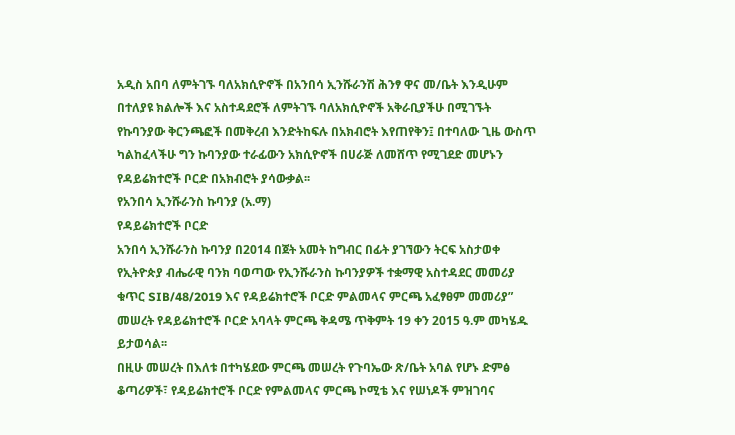አዲስ አበባ ለምትገኙ ባለአክሲዮኖች በአንበሳ ኢንሹራንሽ ሕንፃ ዋና መ/ቤት እንዲሁም በተለያዩ ክልሎች እና አስተዳደሮች ለምትገኙ ባለአክሲዮኖች አቅራቢያችሁ በሚገኙት የኩባንያው ቅርንጫፎች በመቅረብ እንድትከፍሉ በአክብሮት እየጠየቅን፤ በተባለው ጊዜ ውስጥ ካልከፈላችሁ ግን ኩባንያው ተራፊውን አክሲዮኖች በሀራጅ ለመሸጥ የሚገደድ መሆኑን የዳይሬክተሮች ቦርድ በአክብሮት ያሳውቃል፡፡
የአንበሳ ኢንሹራንስ ኩባንያ (አ.ማ)
የዳይሬክተሮች ቦርድ
አንበሳ ኢንሹራንስ ኩባንያ በ2014 በጀት አመት ከግብር በፊት ያገኘውን ትርፍ አስታወቀ
የኢትዮጵያ ብሔራዊ ባንክ ባወጣው የኢንሹራንስ ኩባንያዎች ተቋማዊ አስተዳደር መመሪያ ቁጥር SIB/48/2019 እና የዳይሬክተሮች ቦርድ ምልመላና ምርጫ አፈፃፀም መመሪያ” መሠረት የዳይሬክተሮች ቦርድ አባላት ምርጫ ቅዳሜ ጥቅምት 19 ቀን 2015 ዓ.ም መካሄዱ ይታወሳል፡፡
በዚሁ መሠረት በእለቱ በተካሄደው ምርጫ መሠረት የጉባኤው ጽ/ቤት አባል የሆኑ ድምፅ ቆጣሪዎች፣ የዳይሬክተሮች ቦርድ የምልመላና ምርጫ ኮሚቴ እና የሠነዶች ምዝገባና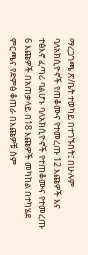ማረጋገጫ ጽ/ቤት ተወካይ በተገኙበት፤ በሁሉም ባለአክሲዮኖች የጠቆሙና የተመረጡ 12 እጩዎች እና ተፅእኖ ፈጣሪ ባልሆኑ ባለአክሲዮኖች የተጠቆሙና የተመረጡ 6 እጩዎች በአጠቃላይ በ18 እጩዎች መካከል በተካሄደ ምርጫና የድምፅ ቆጠራ በእጩዎቹ ስም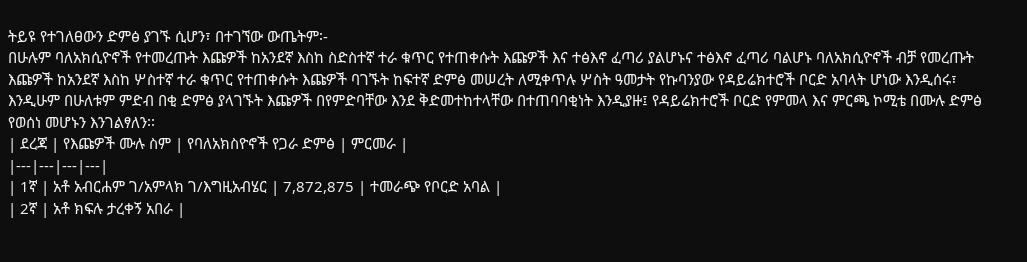ትይዩ የተገለፀውን ድምፅ ያገኙ ሲሆን፣ በተገኘው ውጤትም፡-
በሁሉም ባለአክሲዮኖች የተመረጡት እጩዎች ከአንደኛ እስከ ስድስተኛ ተራ ቁጥር የተጠቀሱት እጩዎች እና ተፅእኖ ፈጣሪ ያልሆኑና ተፅእኖ ፈጣሪ ባልሆኑ ባለአክሲዮኖች ብቻ የመረጡት እጩዎች ከአንደኛ እስከ ሦስተኛ ተራ ቁጥር የተጠቀሱት እጩዎች ባገኙት ከፍተኛ ድምፅ መሠረት ለሚቀጥሉ ሦስት ዓመታት የኩባንያው የዳይሬክተሮች ቦርድ አባላት ሆነው እንዲሰሩ፣ እንዲሁም በሁለቱም ምድብ በቂ ድምፅ ያላገኙት እጩዎች በየምድባቸው እንደ ቅድመተከተላቸው በተጠባባቂነት እንዲያዙ፤ የዳይሬክተሮች ቦርድ የምመላ እና ምርጫ ኮሚቴ በሙሉ ድምፅ የወሰነ መሆኑን እንገልፃለን፡፡
| ደረጃ | የእጩዎች ሙሉ ስም | የባለአክስዮኖች የጋራ ድምፅ | ምርመራ |
|---|---|---|---|
| 1ኛ | አቶ አብርሐም ገ/አምላክ ገ/እግዚአብሄር | 7,872,875 | ተመራጭ የቦርድ አባል |
| 2ኛ | አቶ ክፍሉ ታረቀኝ አበራ |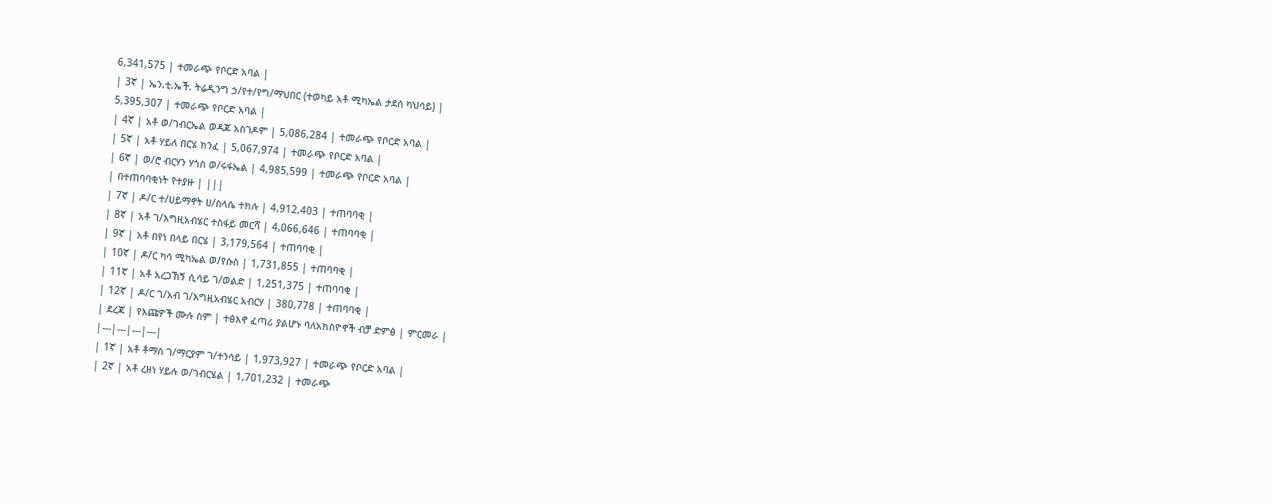6,341,575 | ተመራጭ የቦርድ አባል |
| 3ኛ | ኤን.ቲ.ኤች. ትሬዲንግ ኃ/የተ/የግ/ማህበር (ተወካይ አቶ ሚካኤል ታደሰ ካህሳይ) |
5,395,307 | ተመራጭ የቦርድ አባል |
| 4ኛ | አቶ ወ/ገብርኤል ወዳጆ አስገዶም | 5,086,284 | ተመራጭ የቦርድ አባል |
| 5ኛ | አቶ ሃይለ በርሄ ክንፈ | 5,067,974 | ተመራጭ የቦርድ አባል |
| 6ኛ | ወ/ሮ ብርሃን ሃጎስ ወ/ሩፋኤል | 4,985,599 | ተመራጭ የቦርድ አባል |
| በተጠባባቂነት የተያዙ | |||
| 7ኛ | ዶ/ር ተ/ሀይማኖት ሀ/ስላሴ ተክሉ | 4,912,403 | ተጠባባቂ |
| 8ኛ | አቶ ገ/እግዚአብሄር ተስፋይ መርሻ | 4,066,646 | ተጠባባቂ |
| 9ኛ | አቶ በየነ በላይ በርሄ | 3,179,564 | ተጠባባቂ |
| 10ኛ | ዶ/ር ካሳ ሚካኤል ወ/የሱስ | 1,731,855 | ተጠባባቂ |
| 11ኛ | አቶ አረጋኸኝ ሲሳይ ገ/ወልድ | 1,251,375 | ተጠባባቂ |
| 12ኛ | ዶ/ር ገ/አብ ገ/እግዚአብሄር አብርሃ | 380,778 | ተጠባባቂ |
| ደረጃ | የእጩዎች ሙሉ ስም | ተፅእኖ ፈጣሪ ያልሆኑ ባለአክስዮኖች ብቻ ድምፅ | ምርመራ |
|---|---|---|---|
| 1ኛ | አቶ ቶማስ ገ/ማርያም ገ/ተንሳይ | 1,973,927 | ተመራጭ የቦርድ አባል |
| 2ኛ | አቶ ረዘነ ሃይሉ ወ/ገብርሄል | 1,701,232 | ተመራጭ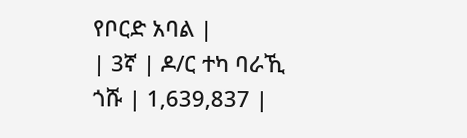የቦርድ አባል |
| 3ኛ | ዶ/ር ተካ ባራኺ ጎሹ | 1,639,837 |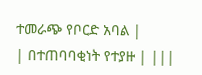ተመራጭ የቦርድ አባል |
| በተጠባባቂነት የተያዙ | |||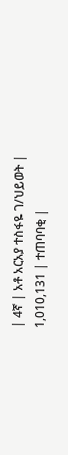| 4ኛ | አቶ አርአያ ተስፋዬ ገ/ህይወት | 1,010,131 | ተጠባባቂ |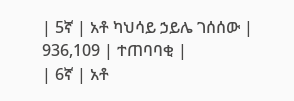| 5ኛ | አቶ ካህሳይ ኃይሌ ገሰሰው | 936,109 | ተጠባባቂ |
| 6ኛ | አቶ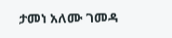ታመነ አለሙ ገመዳ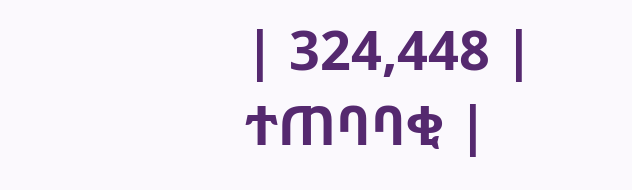| 324,448 | ተጠባባቂ |